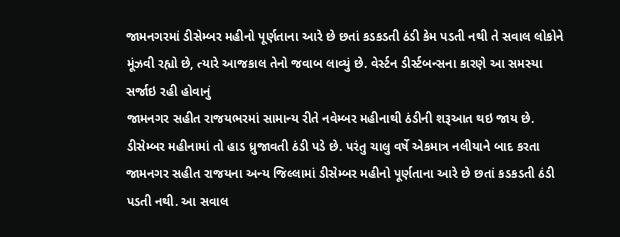જામનગરમાં ડીસેમ્બર મહીનો પૂર્ણતાના આરે છે છતાં કડકડતી ઠંડી કેમ પડતી નથી તે સવાલ લોકોને મૂંઝવી રહ્યો છે, ત્યારે આજકાલ તેનો જવાબ લાવ્યું છે. વેર્સ્ટન ડીર્સ્ટબન્સના કારણે આ સમસ્યા સર્જાઇ રહી હોવાનું
જામનગર સહીત રાજયભરમાં સામાન્ય રીતે નવેમ્બર મહીનાથી ઠંડીની શરૂઆત થઇ જાય છે. ડીસેમ્બર મહીનામાં તો હાડ ધ્રુજાવતી ઠંડી પડે છે. પરંતુ ચાલુ વર્ષે એકમાત્ર નલીયાને બાદ કરતા જામનગર સહીત રાજયના અન્ય જિલ્લામાં ડીસેમ્બર મહીનો પૂર્ણતાના આરે છે છતાં કડકડતી ઠંડી પડતી નથી. આ સવાલ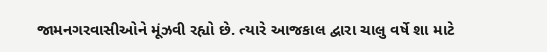જામનગરવાસીઓને મૂંઝવી રહ્યો છે. ત્યારે આજકાલ દ્વારા ચાલુ વર્ષે શા માટે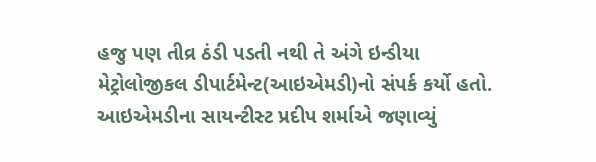હજુ પણ તીવ્ર ઠંડી પડતી નથી તે અંગે ઇન્ડીયા મેટ્રોલોજીકલ ડીપાર્ટમેન્ટ(આઇએમડી)નો સંપર્ક કર્યો હતો. આઇએમડીના સાયન્ટીસ્ટ પ્રદીપ શર્માએ જણાવ્યું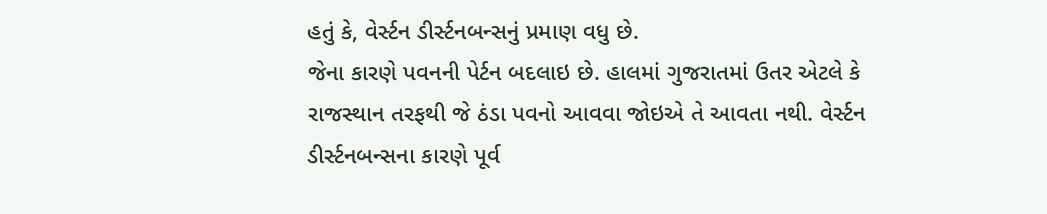હતું કે, વેર્સ્ટન ડીર્સ્ટનબન્સનું પ્રમાણ વધુ છે.
જેના કારણે પવનની પેર્ટન બદલાઇ છે. હાલમાં ગુજરાતમાં ઉતર એટલે કે રાજસ્થાન તરફથી જે ઠંડા પવનો આવવા જોઇએ તે આવતા નથી. વેર્સ્ટન ડીર્સ્ટનબન્સના કારણે પૂર્વ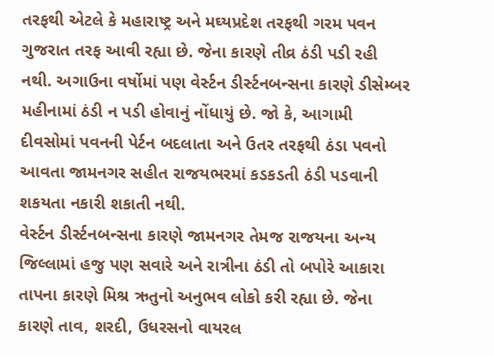તરફથી એટલે કે મહારાષ્ટ્ર અને મઘ્યપ્રદેશ તરફથી ગરમ પવન ગુજરાત તરફ આવી રહ્યા છે. જેના કારણે તીવ્ર ઠંડી પડી રહી નથી. અગાઉના વર્ષોમાં પણ વેર્સ્ટન ડીર્સ્ટનબન્સના કારણે ડીસેમ્બર મહીનામાં ઠંડી ન પડી હોવાનું નોંધાયું છે. જો કે, આગામી દીવસોમાં પવનની પેર્ટન બદલાતા અને ઉતર તરફથી ઠંડા પવનો આવતા જામનગર સહીત રાજયભરમાં કડકડતી ઠંડી પડવાની શકયતા નકારી શકાતી નથી.
વેર્સ્ટન ડીર્સ્ટનબન્સના કારણે જામનગર તેમજ રાજયના અન્ય જિલ્લામાં હજુ પણ સવારે અને રાત્રીના ઠંડી તો બપોરે આકારા તાપના કારણે મિશ્ર ઋતુનો અનુભવ લોકો કરી રહ્યા છે. જેના કારણે તાવ, શરદી, ઉધરસનો વાયરલ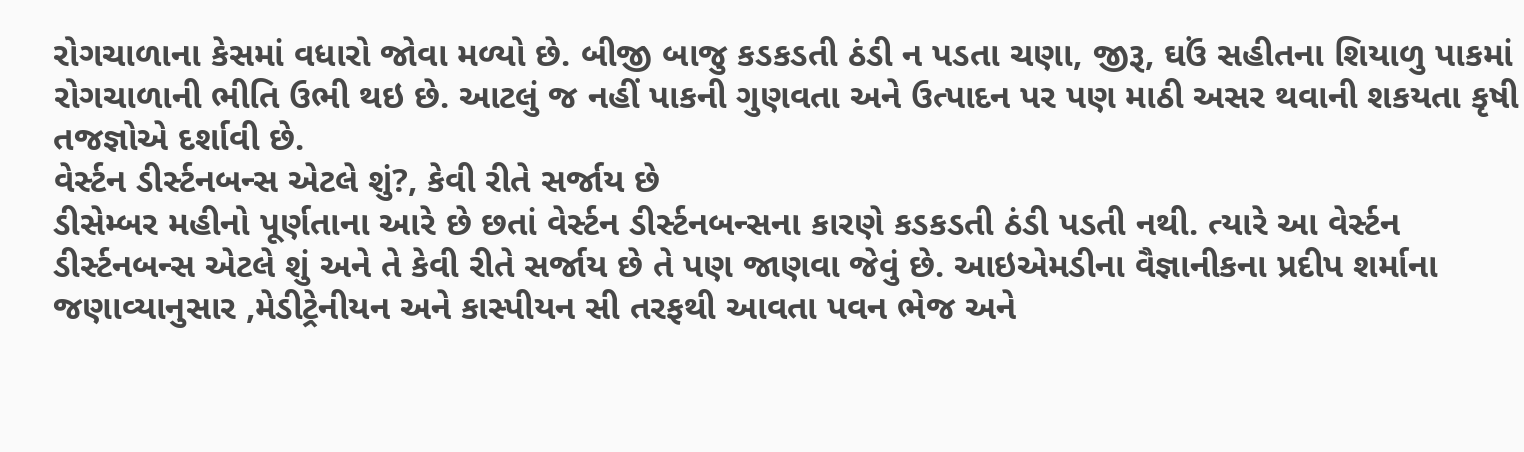રોગચાળાના કેસમાં વધારો જોવા મળ્યો છે. બીજી બાજુ કડકડતી ઠંડી ન પડતા ચણા, જીરૂ, ઘઉં સહીતના શિયાળુ પાકમાં રોગચાળાની ભીતિ ઉભી થઇ છે. આટલું જ નહીં પાકની ગુણવતા અને ઉત્પાદન પર પણ માઠી અસર થવાની શકયતા કૃષી તજજ્ઞોએ દર્શાવી છે.
વેર્સ્ટન ડીર્સ્ટનબન્સ એટલે શું?, કેવી રીતે સર્જાય છે
ડીસેમ્બર મહીનો પૂર્ણતાના આરે છે છતાં વેર્સ્ટન ડીર્સ્ટનબન્સના કારણે કડકડતી ઠંડી પડતી નથી. ત્યારે આ વેર્સ્ટન ડીર્સ્ટનબન્સ એટલે શું અને તે કેવી રીતે સર્જાય છે તે પણ જાણવા જેવું છે. આઇએમડીના વૈજ્ઞાનીકના પ્રદીપ શર્માના જણાવ્યાનુસાર ,મેડીટ્રેનીયન અને કાસ્પીયન સી તરફથી આવતા પવન ભેજ અને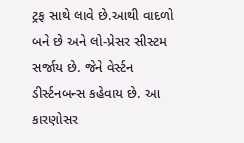ટ્રફ સાથે લાવે છે.આથી વાદળો બને છે અને લો-પ્રેસર સીસ્ટમ સર્જાય છે. જેને વેર્સ્ટન ડીર્સ્ટનબન્સ કહેવાય છે. આ કારણોસર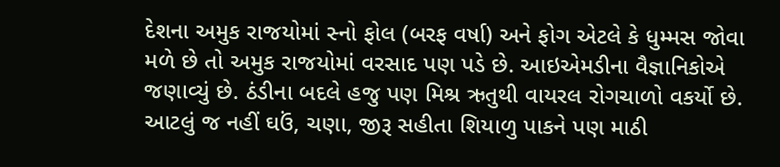દેશના અમુક રાજયોમાં સ્નો ફોલ (બરફ વર્ષા) અને ફોગ એટલે કે ધુમ્મસ જોવા મળે છે તો અમુક રાજયોમાં વરસાદ પણ પડે છે. આઇએમડીના વૈજ્ઞાનિકોએ જણાવ્યું છે. ઠંડીના બદલે હજુ પણ મિશ્ર ઋતુથી વાયરલ રોગચાળો વકર્યો છે. આટલું જ નહીં ઘઉં, ચણા, જીરૂ સહીતા શિયાળુ પાકને પણ માઠી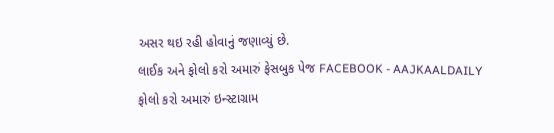અસર થઇ રહી હોવાનું જણાવ્યું છે.
લાઈક અને ફોલો કરો અમારું ફેસબુક પેજ FACEBOOK - AAJKAALDAILY
ફોલો કરો અમારું ઇન્સ્ટાગ્રામ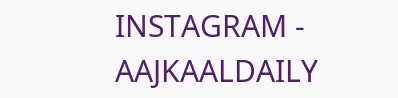INSTAGRAM - AAJKAALDAILY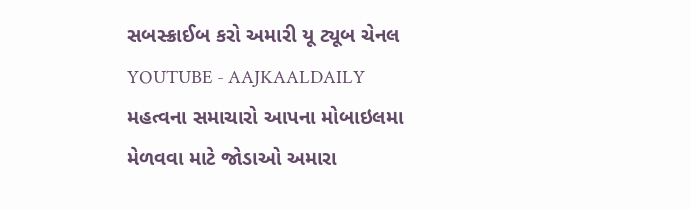સબસ્ક્રાઈબ કરો અમારી યૂ ટ્યૂબ ચેનલ YOUTUBE - AAJKAALDAILY
મહત્વના સમાચારો આપના મોબાઇલમા મેળવવા માટે જોડાઓ અમારા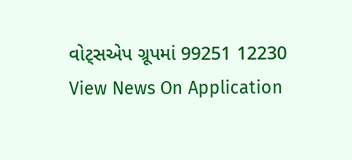વોટ્સએપ ગ્રૂપમાં 99251 12230
View News On Application